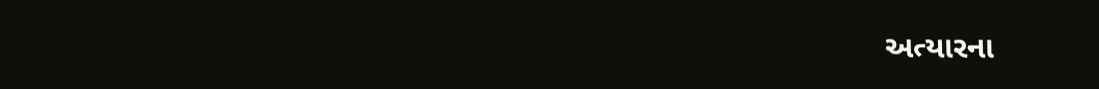અત્યારના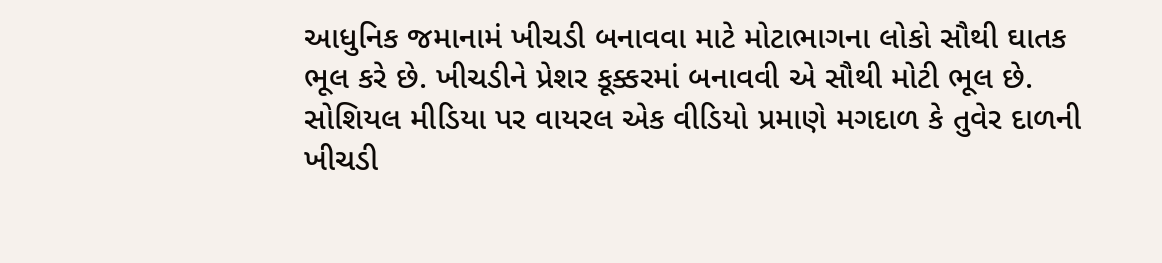આધુનિક જમાનામં ખીચડી બનાવવા માટે મોટાભાગના લોકો સૌથી ઘાતક ભૂલ કરે છે. ખીચડીને પ્રેશર કૂક્કરમાં બનાવવી એ સૌથી મોટી ભૂલ છે.
સોશિયલ મીડિયા પર વાયરલ એક વીડિયો પ્રમાણે મગદાળ કે તુવેર દાળની ખીચડી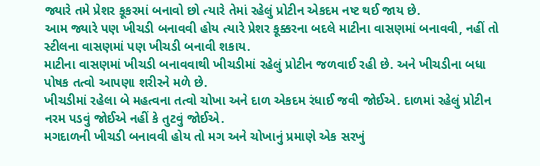જ્યારે તમે પ્રેશર કૂકરમાં બનાવો છો ત્યારે તેમાં રહેલું પ્રોટીન એકદમ નષ્ટ થઈ જાય છે.
આમ જ્યારે પણ ખીચડી બનાવવી હોય ત્યારે પ્રેશર કૂક્કરના બદલે માટીના વાસણમાં બનાવવી, નહીં તો સ્ટીલના વાસણમાં પણ ખીચડી બનાવી શકાય.
માટીના વાસણમાં ખીચડી બનાવવાથી ખીચડીમાં રહેલું પ્રોટીન જળવાઈ રહી છે. અને ખીચડીના બધા પોષક તત્વો આપણા શરીરને મળે છે.
ખીચડીમાં રહેલા બે મહત્વના તત્વો ચોખા અને દાળ એકદમ રંધાઈ જવી જોઈએ. દાળમાં રહેલું પ્રોટીન નરમ પડવું જોઈએ નહીં કે તુટવું જોઈએ.
મગદાળની ખીચડી બનાવવી હોય તો મગ અને ચોખાનું પ્રમાણે એક સરખું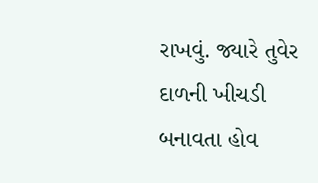રાખવું. જ્યારે તુવેર દાળની ખીચડી બનાવતા હોવ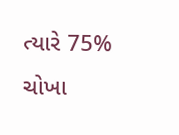ત્યારે 75% ચોખા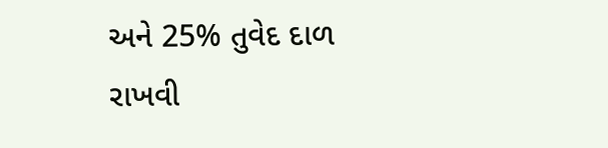અને 25% તુવેદ દાળ રાખવી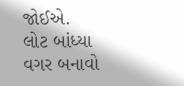જોઈએ.
લોટ બાંધ્યા વગર બનાવો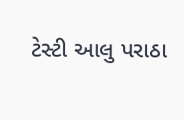ટેસ્ટી આલુ પરાઠા